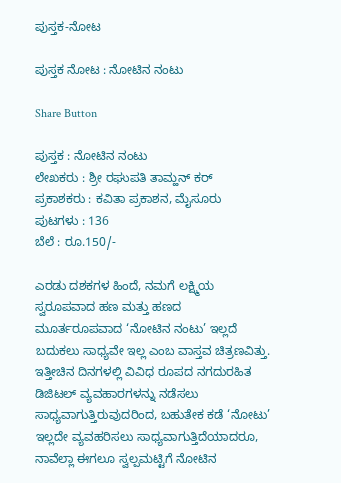ಪುಸ್ತಕ-ನೋಟ

ಪುಸ್ತಕ ನೋಟ : ನೋಟಿನ ನಂಟು

Share Button

ಪುಸ್ತಕ : ನೋಟಿನ ನಂಟು
ಲೇಖಕರು : ಶ್ರೀ ರಘುಪತಿ ತಾಮ್ಹನ್ ಕರ್
ಪ್ರಕಾಶಕರು : ಕವಿತಾ ಪ್ರಕಾಶನ, ಮೈಸೂರು
ಪುಟಗಳು : 136
ಬೆಲೆ : ರೂ.150/-

ಎರಡು ದಶಕಗಳ ಹಿಂದೆ, ನಮಗೆ ಲಕ್ಷ್ಮಿಯ ಸ್ವರೂಪವಾದ ಹಣ ಮತ್ತು ಹಣದ ಮೂರ್ತರೂಪವಾದ ‘ನೋಟಿನ ನಂಟು’ ಇಲ್ಲದೆ ಬದುಕಲು ಸಾಧ್ಯವೇ ಇಲ್ಲ ಎಂಬ ವಾಸ್ತವ ಚಿತ್ರಣವಿತ್ತು. ಇತ್ತೀಚಿನ ದಿನಗಳಲ್ಲಿ ವಿವಿಧ ರೂಪದ ನಗದುರಹಿತ ಡಿಜಿಟಲ್ ವ್ಯವಹಾರಗಳನ್ನು ನಡೆಸಲು ಸಾಧ್ಯವಾಗುತ್ತಿರುವುದರಿಂದ, ಬಹುತೇಕ ಕಡೆ ‘ನೋಟು’ ಇಲ್ಲದೇ ವ್ಯವಹರಿಸಲು ಸಾಧ್ಯವಾಗುತ್ತಿದೆಯಾದರೂ, ನಾವೆಲ್ಲಾ ಈಗಲೂ ಸ್ವಲ್ಪಮಟ್ಟಿಗೆ ನೋಟಿನ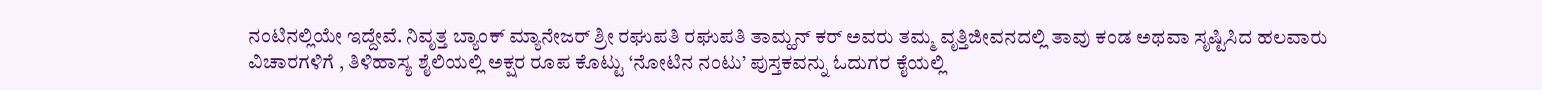ನಂಟಿನಲ್ಲಿಯೇ ಇದ್ದೇವೆ. ನಿವೃತ್ತ ಬ್ಯಾಂಕ್ ಮ್ಯಾನೇಜರ್ ಶ್ರೀ ರಘುಪತಿ ರಘುಪತಿ ತಾಮ್ಹನ್ ಕರ್ ಅವರು ತಮ್ಮ ವೃತ್ತಿಜೀವನದಲ್ಲಿ ತಾವು ಕಂಡ ಅಥವಾ ಸೃಷ್ಟಿಸಿದ ಹಲವಾರು ವಿಚಾರಗಳಿಗೆ , ತಿಳಿಹಾಸ್ಯ ಶೈಲಿಯಲ್ಲಿ ಅಕ್ಷರ ರೂಪ ಕೊಟ್ಟು ‘ನೋಟಿನ ನಂಟು’ ಪುಸ್ತಕವನ್ನು ಓದುಗರ ಕೈಯಲ್ಲಿ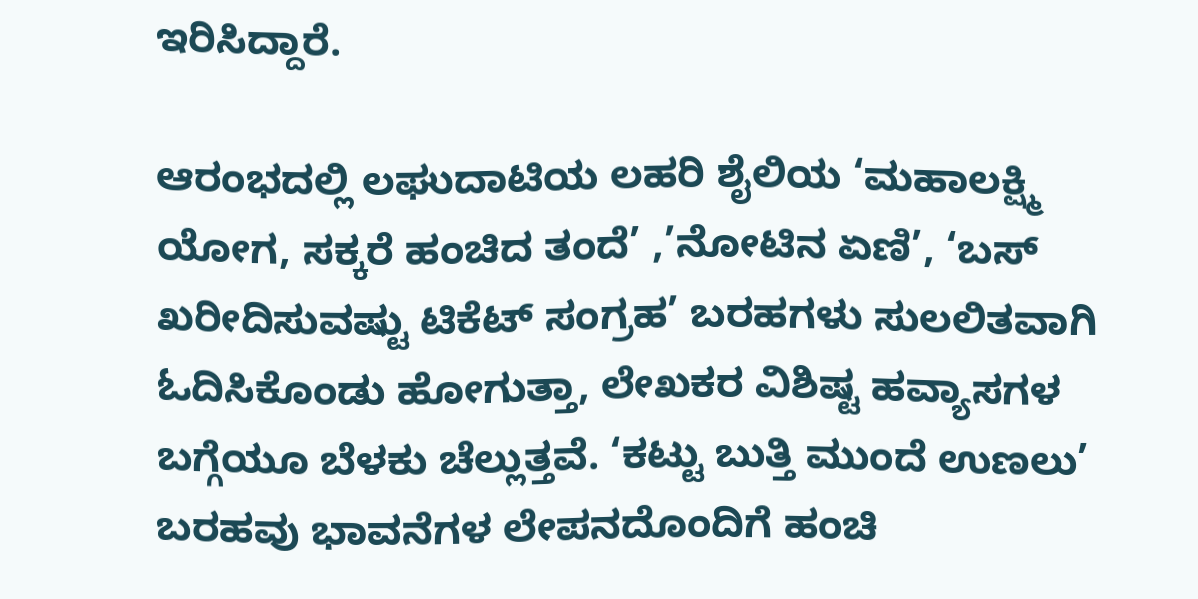ಇರಿಸಿದ್ದಾರೆ.

ಆರಂಭದಲ್ಲಿ ಲಘುದಾಟಿಯ ಲಹರಿ ಶೈಲಿಯ ‘ಮಹಾಲಕ್ಷ್ಮಿ ಯೋಗ, ಸಕ್ಕರೆ ಹಂಚಿದ ತಂದೆ’ ,’ನೋಟಿನ ಏಣಿ’, ‘ಬಸ್ ಖರೀದಿಸುವಷ್ಟು ಟಿಕೆಟ್ ಸಂಗ್ರಹ’ ಬರಹಗಳು ಸುಲಲಿತವಾಗಿ ಓದಿಸಿಕೊಂಡು ಹೋಗುತ್ತಾ, ಲೇಖಕರ ವಿಶಿಷ್ಟ ಹವ್ಯಾಸಗಳ ಬಗ್ಗೆಯೂ ಬೆಳಕು ಚೆಲ್ಲುತ್ತವೆ. ‘ಕಟ್ಟು ಬುತ್ತಿ ಮುಂದೆ ಉಣಲು’ ಬರಹವು ಭಾವನೆಗಳ ಲೇಪನದೊಂದಿಗೆ ಹಂಚಿ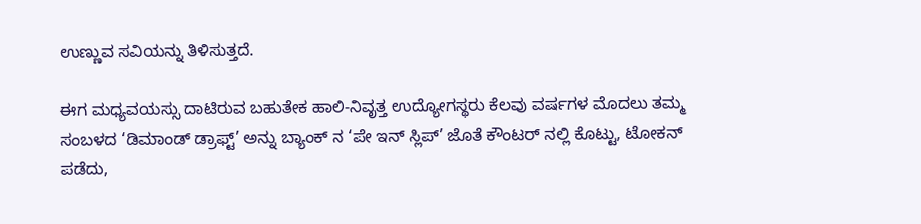ಉಣ್ಣುವ ಸವಿಯನ್ನು ತಿಳಿಸುತ್ತದೆ.

ಈಗ ಮಧ್ಯವಯಸ್ಸು ದಾಟಿರುವ ಬಹುತೇಕ ಹಾಲಿ-ನಿವೃತ್ತ ಉದ್ಯೋಗಸ್ಥರು ಕೆಲವು ವರ್ಷಗಳ ಮೊದಲು ತಮ್ಮ ಸಂಬಳದ ‘ಡಿಮಾಂಡ್ ಡ್ರಾಫ್ಟ್’ ಅನ್ನು ಬ್ಯಾಂಕ್ ನ ‘ಪೇ ಇನ್ ಸ್ಲಿಪ್’ ಜೊತೆ ಕೌಂಟರ್ ನಲ್ಲಿ ಕೊಟ್ಟು, ಟೋಕನ್ ಪಡೆದು,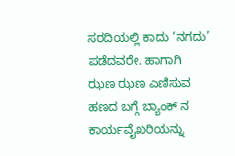ಸರದಿಯಲ್ಲಿ ಕಾದು ‘ನಗದು’ ಪಡೆದವರೇ. ಹಾಗಾಗಿ ಝಣ ಝಣ ಎಣಿಸುವ ಹಣದ ಬಗ್ಗೆ ಬ್ಯಾಂಕ್ ನ ಕಾರ್ಯವೈಖರಿಯನ್ನು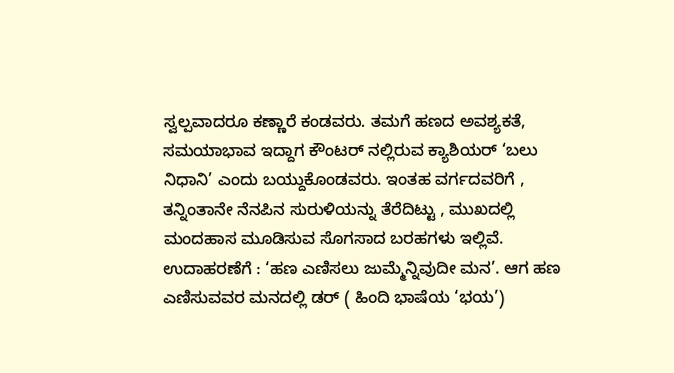ಸ್ವಲ್ಪವಾದರೂ ಕಣ್ಣಾರೆ ಕಂಡವರು. ತಮಗೆ ಹಣದ ಅವಶ್ಯಕತೆ, ಸಮಯಾಭಾವ ಇದ್ದಾಗ ಕೌಂಟರ್ ನಲ್ಲಿರುವ ಕ್ಯಾಶಿಯರ್ ‘ಬಲು ನಿಧಾನಿ’ ಎಂದು ಬಯ್ದುಕೊಂಡವರು. ಇಂತಹ ವರ್ಗದವರಿಗೆ , ತನ್ನಿಂತಾನೇ ನೆನಪಿನ ಸುರುಳಿಯನ್ನು ತೆರೆದಿಟ್ಟು , ಮುಖದಲ್ಲಿ ಮಂದಹಾಸ ಮೂಡಿಸುವ ಸೊಗಸಾದ ಬರಹಗಳು ಇಲ್ಲಿವೆ. ಉದಾಹರಣೆಗೆ : ‘ಹಣ ಎಣಿಸಲು ಜುಮ್ಮೆನ್ನಿವುದೀ ಮನ’. ಆಗ ಹಣ ಎಣಿಸುವವರ ಮನದಲ್ಲಿ ಡರ್ ( ಹಿಂದಿ ಭಾಷೆಯ ‘ಭಯ’)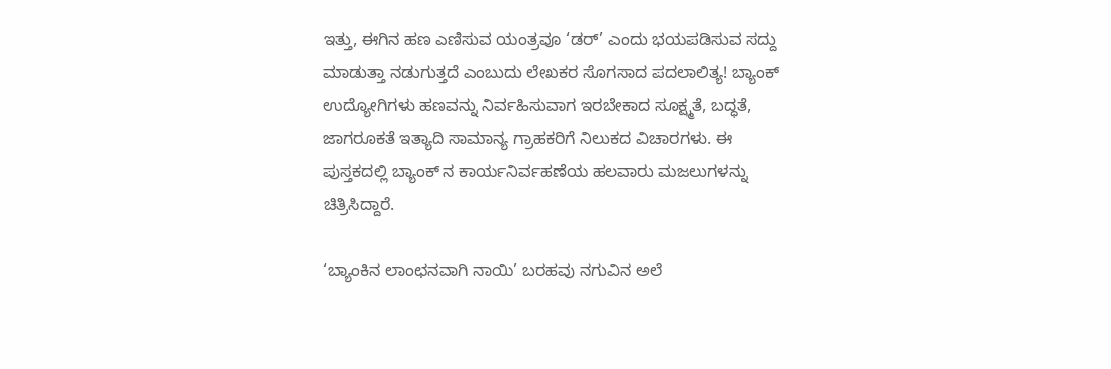ಇತ್ತು, ಈಗಿನ ಹಣ ಎಣಿಸುವ ಯಂತ್ರವೂ ‘ಡರ್’ ಎಂದು ಭಯಪಡಿಸುವ ಸದ್ದು ಮಾಡುತ್ತಾ ನಡುಗುತ್ತದೆ ಎಂಬುದು ಲೇಖಕರ ಸೊಗಸಾದ ಪದಲಾಲಿತ್ಯ! ಬ್ಯಾಂಕ್ ಉದ್ಯೋಗಿಗಳು ಹಣವನ್ನು ನಿರ್ವಹಿಸುವಾಗ ಇರಬೇಕಾದ ಸೂಕ್ಷ್ಮತೆ, ಬದ್ಧತೆ, ಜಾಗರೂಕತೆ ಇತ್ಯಾದಿ ಸಾಮಾನ್ಯ ಗ್ರಾಹಕರಿಗೆ ನಿಲುಕದ ವಿಚಾರಗಳು. ಈ ಪುಸ್ತಕದಲ್ಲಿ ಬ್ಯಾಂಕ್ ನ ಕಾರ್ಯನಿರ್ವಹಣೆಯ ಹಲವಾರು ಮಜಲುಗಳನ್ನು ಚಿತ್ರಿಸಿದ್ದಾರೆ.

‘ಬ್ಯಾಂಕಿನ ಲಾಂಛನವಾಗಿ ನಾಯಿ’ ಬರಹವು ನಗುವಿನ ಅಲೆ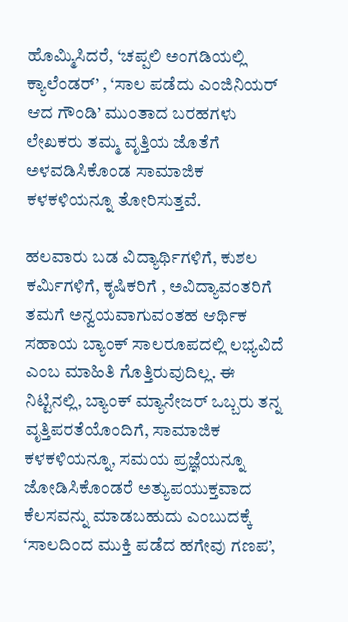ಹೊಮ್ಮಿಸಿದರೆ, ‘ಚಪ್ಪಲಿ ಅಂಗಡಿಯಲ್ಲಿ ಕ್ಯಾಲೆಂಡರ್’ , ‘ಸಾಲ ಪಡೆದು ಎಂಜಿನಿಯರ್ ಆದ ಗೌಂಡಿ’ ಮುಂತಾದ ಬರಹಗಳು ಲೇಖಕರು ತಮ್ಮ ವೃತ್ತಿಯ ಜೊತೆಗೆ ಅಳವಡಿಸಿಕೊಂಡ ಸಾಮಾಜಿಕ ಕಳಕಳಿಯನ್ನೂ ತೋರಿಸುತ್ತವೆ.

ಹಲವಾರು ಬಡ ವಿದ್ಯಾರ್ಥಿಗಳಿಗೆ, ಕುಶಲ ಕರ್ಮಿಗಳಿಗೆ, ಕೃಷಿಕರಿಗೆ , ಅವಿದ್ಯಾವಂತರಿಗೆ ತಮಗೆ ಅನ್ವಯವಾಗುವಂತಹ ಆರ್ಥಿಕ ಸಹಾಯ ಬ್ಯಾಂಕ್ ಸಾಲರೂಪದಲ್ಲಿ ಲಭ್ಯವಿದೆ ಎಂಬ ಮಾಹಿತಿ ಗೊತ್ತಿರುವುದಿಲ್ಲ. ಈ ನಿಟ್ಟಿನಲ್ಲಿ, ಬ್ಯಾಂಕ್ ಮ್ಯಾನೇಜರ್ ಒಬ್ಬರು ತನ್ನ ವೃತ್ತಿಪರತೆಯೊಂದಿಗೆ, ಸಾಮಾಜಿಕ ಕಳಕಳಿಯನ್ನೂ, ಸಮಯ ಪ್ರಜ್ಞೆಯನ್ನೂ ಜೋಡಿಸಿಕೊಂಡರೆ ಅತ್ಯುಪಯುಕ್ತವಾದ ಕೆಲಸವನ್ನು ಮಾಡಬಹುದು ಎಂಬುದಕ್ಕೆ ‘ಸಾಲದಿಂದ ಮುಕ್ತಿ ಪಡೆದ ಹಗೇವು ಗಣಪ’,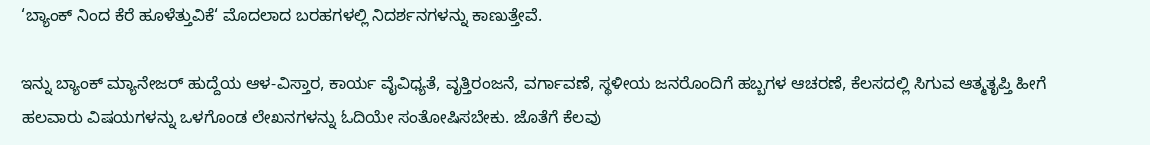‘ಬ್ಯಾಂಕ್ ನಿಂದ ಕೆರೆ ಹೂಳೆತ್ತುವಿಕೆ‘ ಮೊದಲಾದ ಬರಹಗಳಲ್ಲಿ ನಿದರ್ಶನಗಳನ್ನು ಕಾಣುತ್ತೇವೆ.

ಇನ್ನು ಬ್ಯಾಂಕ್ ಮ್ಯಾನೇಜರ್ ಹುದ್ದೆಯ ಆಳ-ವಿಸ್ತಾರ, ಕಾರ್ಯ ವೈವಿಧ್ಯತೆ, ವೃತ್ತಿರಂಜನೆ, ವರ್ಗಾವಣೆ, ಸ್ಥಳೀಯ ಜನರೊಂದಿಗೆ ಹಬ್ಬಗಳ ಆಚರಣೆ, ಕೆಲಸದಲ್ಲಿ ಸಿಗುವ ಆತ್ಮತೃಪ್ತಿ ಹೀಗೆ ಹಲವಾರು ವಿಷಯಗಳನ್ನು ಒಳಗೊಂಡ ಲೇಖನಗಳನ್ನು ಓದಿಯೇ ಸಂತೋಷಿಸಬೇಕು. ಜೊತೆಗೆ ಕೆಲವು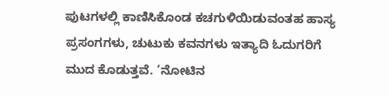ಪುಟಗಳಲ್ಲಿ ಕಾಣಿಸಿಕೊಂಡ ಕಚಗುಳಿಯಿಡುವಂತಹ ಹಾಸ್ಯ ಪ್ರಸಂಗಗಳು, ಚುಟುಕು ಕವನಗಳು ಇತ್ಯಾದಿ ಓದುಗರಿಗೆ ಮುದ ಕೊಡುತ್ತವೆ. ‘ನೋಟಿನ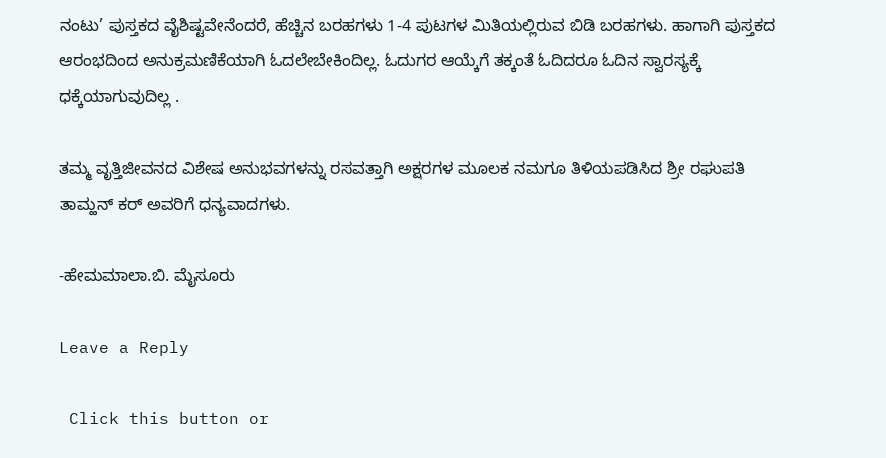ನಂಟು’ ಪುಸ್ತಕದ ವೈಶಿಷ್ಟವೇನೆಂದರೆ, ಹೆಚ್ಚಿನ ಬರಹಗಳು 1-4 ಪುಟಗಳ ಮಿತಿಯಲ್ಲಿರುವ ಬಿಡಿ ಬರಹಗಳು. ಹಾಗಾಗಿ ಪುಸ್ತಕದ ಆರಂಭದಿಂದ ಅನುಕ್ರಮಣಿಕೆಯಾಗಿ ಓದಲೇಬೇಕಿಂದಿಲ್ಲ. ಓದುಗರ ಆಯ್ಕೆಗೆ ತಕ್ಕಂತೆ ಓದಿದರೂ ಓದಿನ ಸ್ವಾರಸ್ಯಕ್ಕೆ ಧಕ್ಕೆಯಾಗುವುದಿಲ್ಲ .

ತಮ್ಮ ವೃತ್ತಿಜೀವನದ ವಿಶೇಷ ಅನುಭವಗಳನ್ನು ರಸವತ್ತಾಗಿ ಅಕ್ಷರಗಳ ಮೂಲಕ ನಮಗೂ ತಿಳಿಯಪಡಿಸಿದ ಶ್ರೀ ರಘುಪತಿ ತಾಮ್ಹನ್ ಕರ್ ಅವರಿಗೆ ಧನ್ಯವಾದಗಳು.

-ಹೇಮಮಾಲಾ.ಬಿ. ಮೈಸೂರು

Leave a Reply

 Click this button or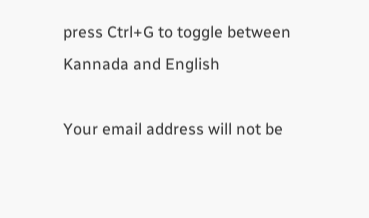press Ctrl+G to toggle between Kannada and English

Your email address will not be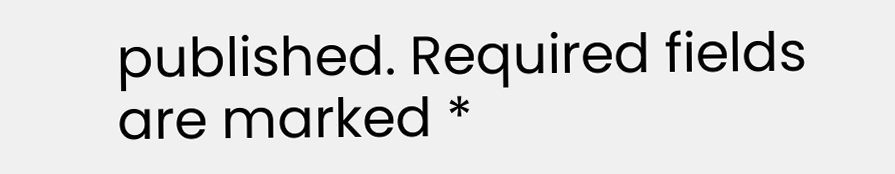published. Required fields are marked *